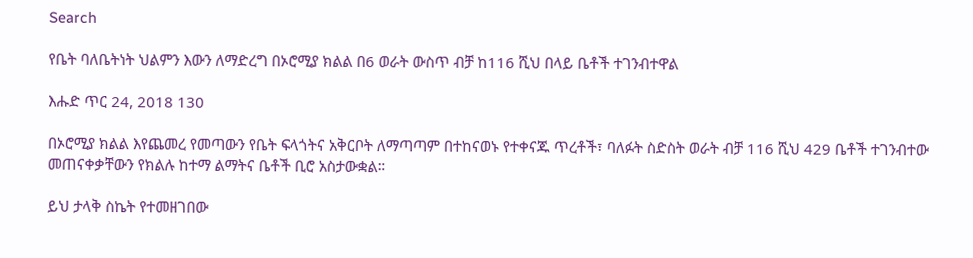Search

የቤት ባለቤትነት ህልምን እውን ለማድረግ በኦሮሚያ ክልል በ6 ወራት ውስጥ ብቻ ከ116 ሺህ በላይ ቤቶች ተገንብተዋል

እሑድ ጥር 24, 2018 130

በኦሮሚያ ክልል እየጨመረ የመጣውን የቤት ፍላጎትና አቅርቦት ለማጣጣም በተከናወኑ የተቀናጁ ጥረቶች፣ ባለፉት ስድስት ወራት ብቻ 116 ሺህ 429 ቤቶች ተገንብተው መጠናቀቃቸውን የክልሉ ከተማ ልማትና ቤቶች ቢሮ አስታውቋል።

ይህ ታላቅ ስኬት የተመዘገበው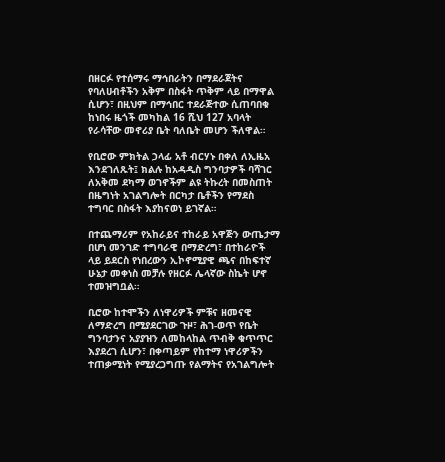በዘርፉ የተሰማሩ ማኅበራትን በማደራጀትና የባለሀብቶችን አቅም በስፋት ጥቅም ላይ በማዋል ሲሆን፣ በዚህም በማኅበር ተደራጅተው ሲጠባበቁ ከነበሩ ዜጎች መካከል 16 ሺህ 127 አባላት የራሳቸው መኖሪያ ቤት ባለቤት መሆን ችለዋል።

የቢሮው ምክትል ኃላፊ አቶ ብርሃኑ በቀለ ለኢዜአ እንደገለጹት፤ ክልሉ ከአዳዲስ ግንባታዎች ባሻገር ለአቅመ ደካማ ወገኖችም ልዩ ትኩረት በመስጠት በዜግነት አገልግሎት በርካታ ቤቶችን የማደስ ተግባር በስፋት እያከናወነ ይገኛል።

በተጨማሪም የአከራይና ተከራይ አዋጅን ውጤታማ በሆነ መንገድ ተግባራዊ በማድረግ፣ በተከራዮች ላይ ይደርስ የነበረውን ኢኮኖሚያዊ ጫና በከፍተኛ ሁኔታ መቀነስ መቻሉ የዘርፉ ሌላኛው ስኬት ሆኖ ተመዝግቧል።

ቢሮው ከተሞችን ለነዋሪዎች ምቹና ዘመናዊ ለማድረግ በሚያደርገው ጉዞ፣ ሕገ-ወጥ የቤት ግንባታንና አያያዝን ለመከላከል ጥብቅ ቁጥጥር እያደረገ ሲሆን፣ በቀጣይም የከተማ ነዋሪዎችን ተጠቃሚነት የሚያረጋግጡ የልማትና የአገልግሎት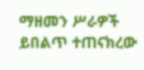ማዘመን ሥራዎች ይበልጥ ተጠናክረው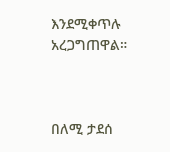እንደሚቀጥሉ አረጋግጠዋል።



በለሚ ታደሰ